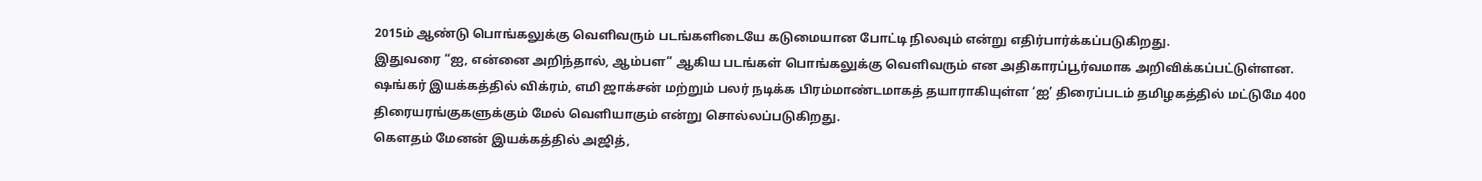2015ம் ஆண்டு பொங்கலுக்கு வெளிவரும் படங்களிடையே கடுமையான போட்டி நிலவும் என்று எதிர்பார்க்கப்படுகிறது.
இதுவரை “ஐ, என்னை அறிந்தால், ஆம்பள” ஆகிய படங்கள் பொங்கலுக்கு வெளிவரும் என அதிகாரப்பூர்வமாக அறிவிக்கப்பட்டுள்ளன.
ஷங்கர் இயக்கத்தில் விக்ரம், எமி ஜாக்சன் மற்றும் பலர் நடிக்க பிரம்மாண்டமாகத் தயாராகியுள்ள ‘ஐ’ திரைப்படம் தமிழகத்தில் மட்டுமே 400 திரையரங்குகளுக்கும் மேல் வெளியாகும் என்று சொல்லப்படுகிறது.
கௌதம் மேனன் இயக்கத்தில் அஜித்,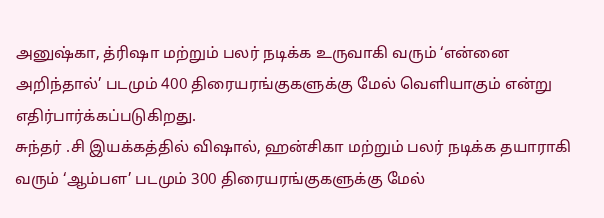அனுஷ்கா, த்ரிஷா மற்றும் பலர் நடிக்க உருவாகி வரும் ‘என்னை அறிந்தால்’ படமும் 400 திரையரங்குகளுக்கு மேல் வெளியாகும் என்று எதிர்பார்க்கப்படுகிறது.
சுந்தர் .சி இயக்கத்தில் விஷால், ஹன்சிகா மற்றும் பலர் நடிக்க தயாராகி வரும் ‘ஆம்பள’ படமும் 300 திரையரங்குகளுக்கு மேல்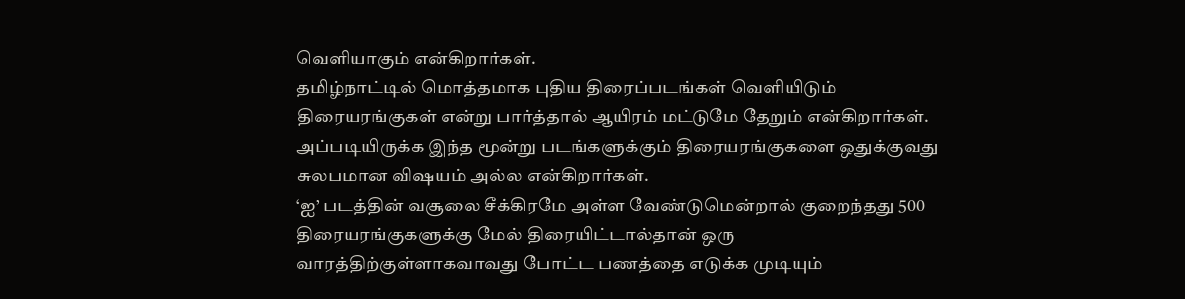வெளியாகும் என்கிறார்கள்.
தமிழ்நாட்டில் மொத்தமாக புதிய திரைப்படங்கள் வெளியிடும் திரையரங்குகள் என்று பார்த்தால் ஆயிரம் மட்டுமே தேறும் என்கிறார்கள். அப்படியிருக்க இந்த மூன்று படங்களுக்கும் திரையரங்குகளை ஒதுக்குவது சுலபமான விஷயம் அல்ல என்கிறார்கள்.
‘ஐ’ படத்தின் வசூலை சீக்கிரமே அள்ள வேண்டுமென்றால் குறைந்தது 500 திரையரங்குகளுக்கு மேல் திரையிட்டால்தான் ஒரு வாரத்திற்குள்ளாகவாவது போட்ட பணத்தை எடுக்க முடியும்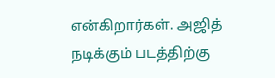என்கிறார்கள். அஜித் நடிக்கும் படத்திற்கு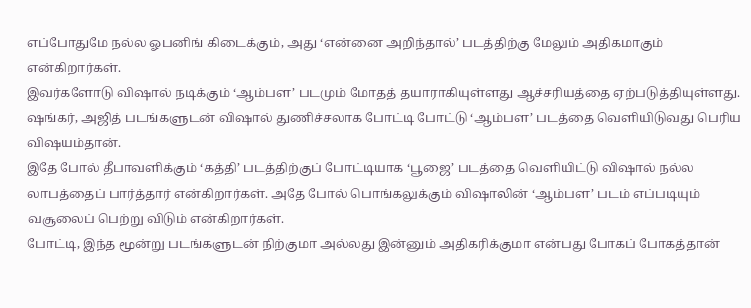எப்போதுமே நல்ல ஓபனிங் கிடைக்கும், அது ‘என்னை அறிந்தால்’ படத்திற்கு மேலும் அதிகமாகும் என்கிறார்கள்.
இவர்களோடு விஷால் நடிக்கும் ‘ஆம்பள’ படமும் மோதத் தயாராகியுள்ளது ஆச்சரியத்தை ஏற்படுத்தியுள்ளது. ஷங்கர், அஜித் படங்களுடன் விஷால் துணிச்சலாக போட்டி போட்டு ‘ஆம்பள’ படத்தை வெளியிடுவது பெரிய விஷயம்தான்.
இதே போல் தீபாவளிக்கும் ‘கத்தி’ படத்திற்குப் போட்டியாக ‘பூஜை’ படத்தை வெளியிட்டு விஷால் நல்ல லாபத்தைப் பார்த்தார் என்கிறார்கள். அதே போல் பொங்கலுக்கும் விஷாலின் ‘ஆம்பள’ படம் எப்படியும் வசூலைப் பெற்று விடும் என்கிறார்கள்.
போட்டி, இந்த மூன்று படங்களுடன் நிற்குமா அல்லது இன்னும் அதிகரிக்குமா என்பது போகப் போகத்தான்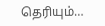தெரியும்…